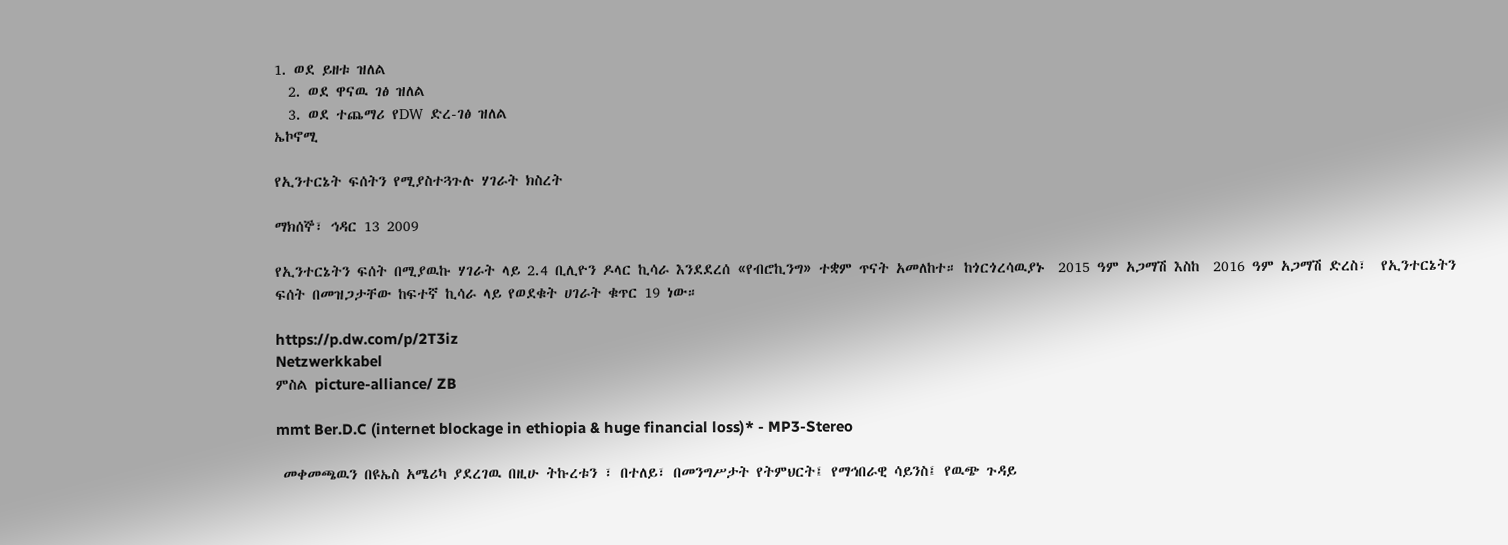1. ወደ ይዘቱ ዝለል
  2. ወደ ዋናዉ ገፅ ዝለል
  3. ወደ ተጨማሪ የDW ድረ-ገፅ ዝለል
ኤኮኖሚ

የኢንተርኔት ፍሰትን የሚያስተጓጉሉ ሃገራት ክስረት

ማክሰኞ፣ ኅዳር 13 2009

የኢንተርኔትን ፍሰት በሚያዉኩ ሃገራት ላይ 2.4 ቢሊዮን ዶላር ኪሳራ እንደደረሰ «የብሮኪንግ» ተቋም ጥናት አመለከተ። ከጎርጎረሳዉያኑ  2015 ዓም አጋማሽ እስከ  2016 ዓም አጋማሽ ድረስ፣  የኢንተርኔትን ፍሰት በመዝጋታቸው ከፍተኛ ኪሳራ ላይ የወደቁት ሀገራት ቁጥር 19 ነው።

https://p.dw.com/p/2T3iz
Netzwerkkabel
ምስል picture-alliance/ ZB

mmt Ber.D.C (internet blockage in ethiopia & huge financial loss)* - MP3-Stereo

 መቀመጫዉን በዩኤስ አሜሪካ ያደረገዉ በዚሁ ትኩረቱን ፣ በተለይ፣ በመንግሥታት የትምህርት፤ የማኅበራዊ ሳይንስ፤ የዉጭ ጉዳይ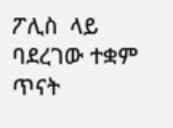ፖሊስ  ላይ ባደረገው ተቋም ጥናት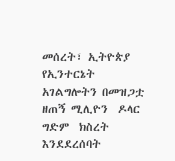መሰረት፣ ኢትዮጵያ የኢንተርኔት አገልግሎትን በመዝጋቷ  ዘጠኝ ሚሊዮን  ዶላር ግድም  ክስረት እንደደረሰባት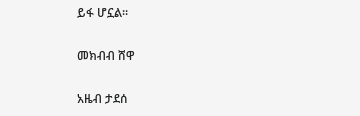ይፋ ሆኗል።

መክብብ ሸዋ

አዜብ ታደሰ